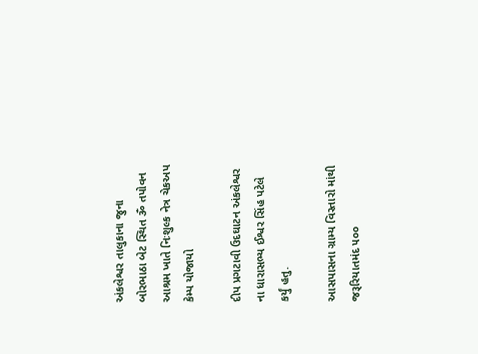અંકલેશ્વર તાલુકાના જુના બોરભાઠા બેટ સ્થિત ૐ તપોવન આશ્રમ ખાતે નિઃશુલ્ક નેત્ર ચેકઅપ કેમ્પ યોજાયો

દીપ પ્રગટાવી ઉદઘાટન અંકલેશ્વર ના ધારાસભ્ય ઈશ્વર સિંહ પટેલે કર્યું હતુ.

આસપાસના ગ્રામ્ય વિસ્તારો માંથી જરૂરિયાતમંદ ૫૦૦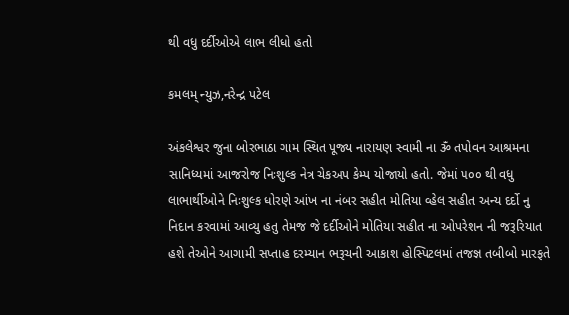થી વધુ દર્દીઓએ લાભ લીધો હતો

કમલમ્ ન્યુઝ,નરેન્દ્ર પટેલ

અંકલેશ્વર જુના બોરભાઠા ગામ સ્થિત પૂજ્ય નારાયણ સ્વામી ના ૐ તપોવન આશ્રમના સાનિધ્યમાં આજરોજ નિઃશુલ્ક નેત્ર ચેકઅપ કેમ્પ યોજાયો હતો. જેમાં ૫૦૦ થી વધુ લાભાર્થીઓને નિઃશુલ્ક ધોરણે આંખ ના નંબર સહીત મોતિયા વ્હેલ સહીત અન્ય દર્દો નુ નિદાન કરવામાં આવ્યુ હતુ તેમજ જે દર્દીઓને મોતિયા સહીત ના ઓપરેશન ની જરૂરિયાત હશે તેઓને આગામી સપ્તાહ દરમ્યાન ભરૂચની આકાશ હોસ્પિટલમાં તજજ્ઞ તબીબો મારફતે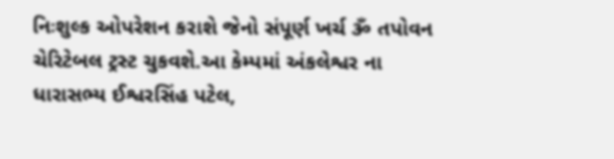નિઃશુલ્ક ઓપરેશન કરાશે જેનો સંપૂર્ણ ખર્ચ ૐ તપોવન ચેરિટેબલ ટ્રસ્ટ ચુકવશે.આ કેમ્પમાં અંકલેશ્વર ના ધારાસભ્ય ઈશ્વરસિંહ પટેલ,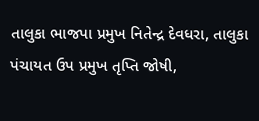તાલુકા ભાજપા પ્રમુખ નિતેન્દ્ર દેવધરા, તાલુકા પંચાયત ઉપ પ્રમુખ તૃપ્તિ જોષી,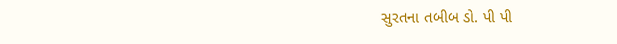સુરતના તબીબ ડો. પી પી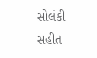સોલંકી સહીત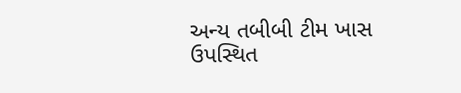અન્ય તબીબી ટીમ ખાસ ઉપસ્થિત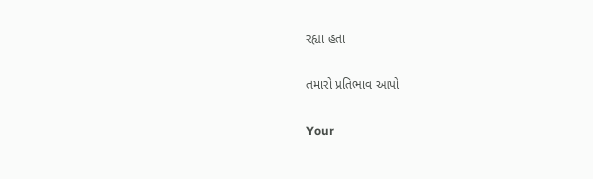રહ્યા હતા

તમારો પ્રતિભાવ આપો

Your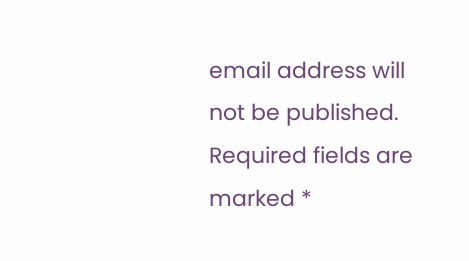email address will not be published. Required fields are marked *